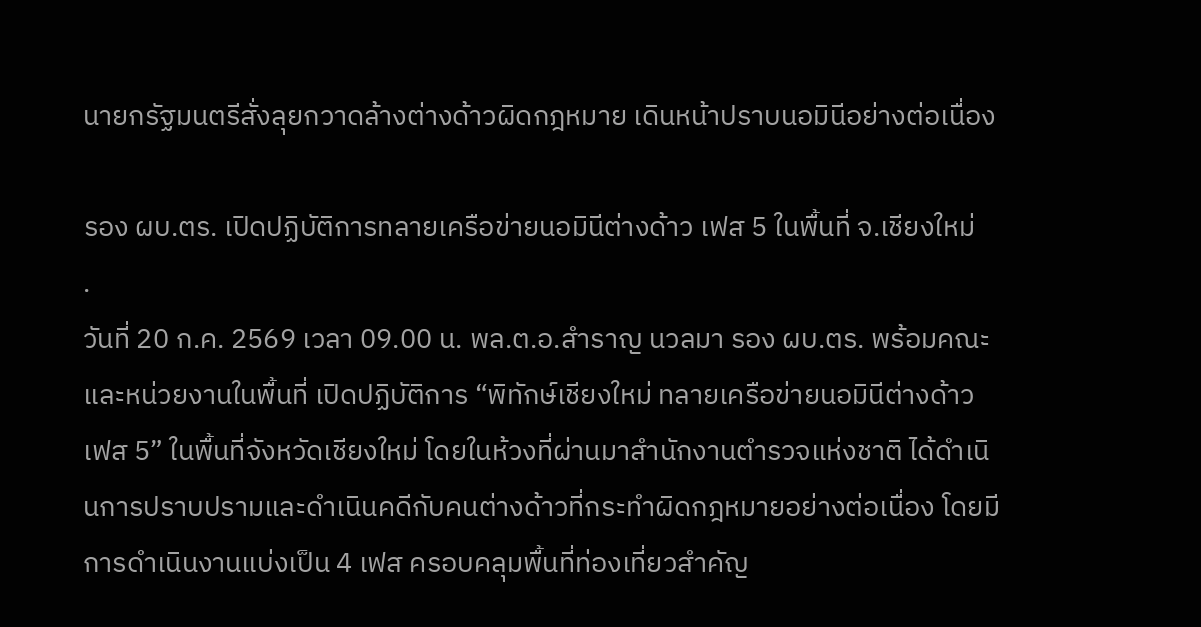นายกรัฐมนตรีสั่งลุยกวาดล้างต่างด้าวผิดกฎหมาย เดินหน้าปราบนอมินีอย่างต่อเนื่อง

รอง ผบ.ตร. เปิดปฏิบัติการทลายเครือข่ายนอมินีต่างด้าว เฟส 5 ในพื้นที่ จ.เชียงใหม่
.
วันที่ 20 ก.ค. 2569 เวลา 09.00 น. พล.ต.อ.สำราญ นวลมา รอง ผบ.ตร. พร้อมคณะและหน่วยงานในพื้นที่ เปิดปฏิบัติการ “พิทักษ์เชียงใหม่ ทลายเครือข่ายนอมินีต่างด้าว เฟส 5” ในพื้นที่จังหวัดเชียงใหม่ โดยในห้วงที่ผ่านมาสำนักงานตำรวจแห่งชาติ ได้ดำเนินการปราบปรามและดำเนินคดีกับคนต่างด้าวที่กระทำผิดกฎหมายอย่างต่อเนื่อง โดยมีการดำเนินงานแบ่งเป็น 4 เฟส ครอบคลุมพื้นที่ท่องเที่ยวสำคัญ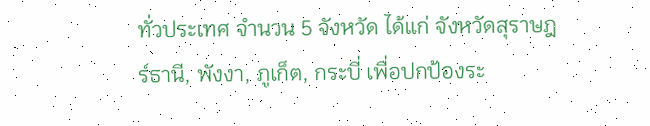ทั่วประเทศ จำนวน 5 จังหวัด ได้แก่ จังหวัดสุราษฎร์ธานี, พังงา, ภูเก็ต, กระบี่ เพื่อปกป้องระ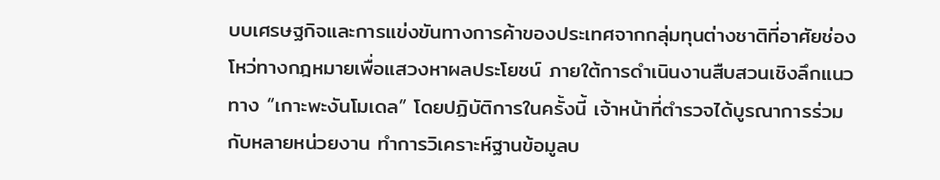บบเศรษฐกิจและการแข่งขันทางการค้าของประเทศจากกลุ่มทุนต่างชาติที่อาศัยช่องโหว่ทางกฎหมายเพื่อแสวงหาผลประโยชน์ ภายใต้การดำเนินงานสืบสวนเชิงลึกแนวทาง “เกาะพะงันโมเดล” โดยปฏิบัติการในครั้งนี้ เจ้าหน้าที่ตำรวจได้บูรณาการร่วมกับหลายหน่วยงาน ทำการวิเคราะห์ฐานข้อมูลบ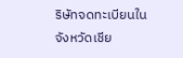ริษัทจดทะเบียนในจังหวัดเชีย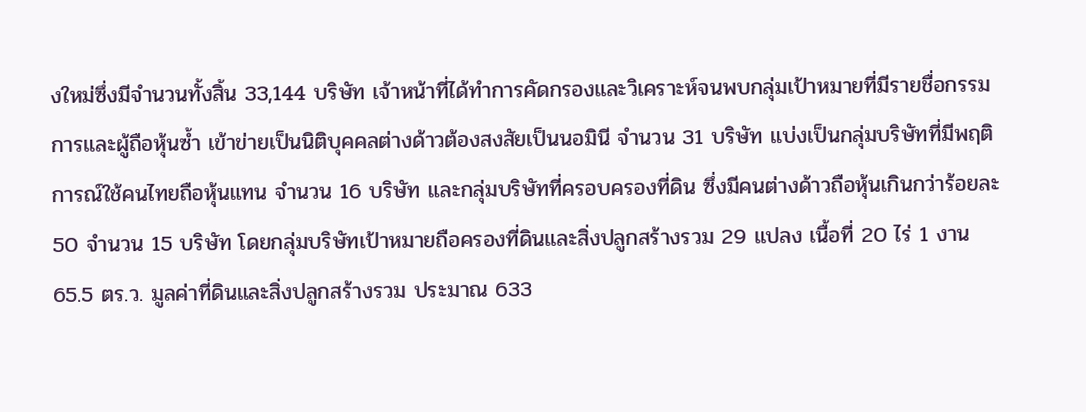งใหม่ซึ่งมีจำนวนทั้งสิ้น 33,144 บริษัท เจ้าหน้าที่ได้ทำการคัดกรองและวิเคราะห์จนพบกลุ่มเป้าหมายที่มีรายชื่อกรรมการและผู้ถือหุ้นซ้ำ เข้าข่ายเป็นนิติบุคคลต่างด้าวต้องสงสัยเป็นนอมินี จำนวน 31 บริษัท แบ่งเป็นกลุ่มบริษัทที่มีพฤติการณ์ใช้คนไทยถือหุ้นแทน จำนวน 16 บริษัท และกลุ่มบริษัทที่ครอบครองที่ดิน ซึ่งมีคนต่างด้าวถือหุ้นเกินกว่าร้อยละ 50 จำนวน 15 บริษัท โดยกลุ่มบริษัทเป้าหมายถือครองที่ดินและสิ่งปลูกสร้างรวม 29 แปลง เนื้อที่ 20 ไร่ 1 งาน 65.5 ตร.ว. มูลค่าที่ดินและสิ่งปลูกสร้างรวม ประมาณ 633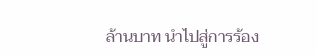ล้านบาท นำไปสู่การร้อง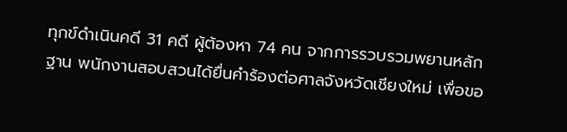ทุกข์ดำเนินคดี 31 คดี ผู้ต้องหา 74 คน จากการรวบรวมพยานหลักฐาน พนักงานสอบสวนได้ยื่นคำร้องต่อศาลจังหวัดเชียงใหม่ เพื่อขอ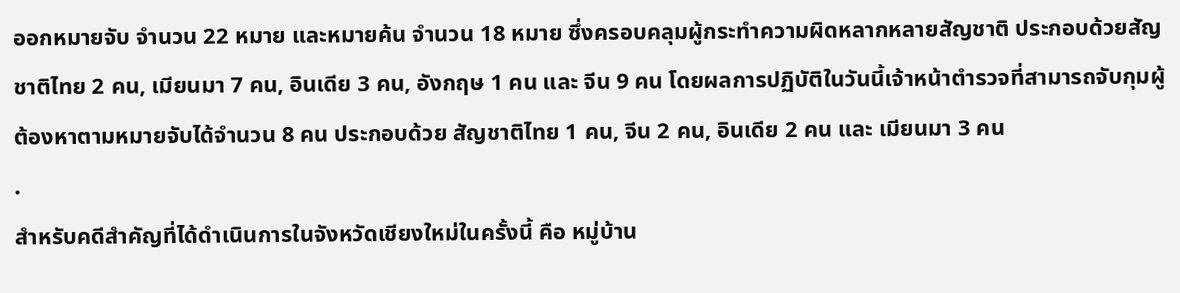ออกหมายจับ จำนวน 22 หมาย และหมายค้น จำนวน 18 หมาย ซึ่งครอบคลุมผู้กระทำความผิดหลากหลายสัญชาติ ประกอบด้วยสัญชาติไทย 2 คน, เมียนมา 7 คน, อินเดีย 3 คน, อังกฤษ 1 คน และ จีน 9 คน โดยผลการปฏิบัติในวันนี้เจ้าหน้าตำรวจที่สามารถจับกุมผู้ต้องหาตามหมายจับได้จำนวน 8 คน ประกอบด้วย สัญชาติไทย 1 คน, จีน 2 คน, อินเดีย 2 คน และ เมียนมา 3 คน
.
สำหรับคดีสำคัญที่ได้ดำเนินการในจังหวัดเชียงใหม่ในครั้งนี้ คือ หมู่บ้าน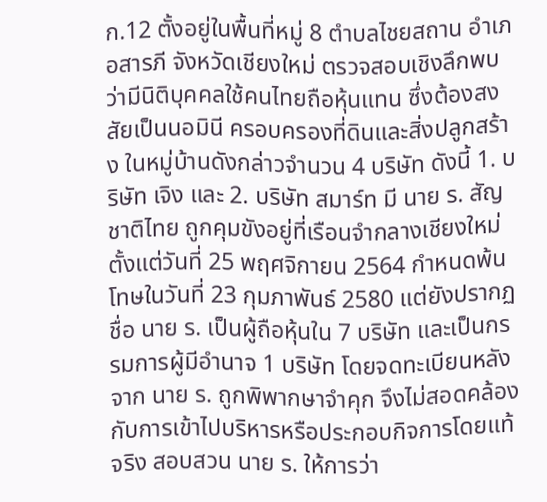ก.12 ตั้งอยู่ในพื้นที่หมู่ 8 ตำบลไชยสถาน อำเภอสารภี จังหวัดเชียงใหม่ ตรวจสอบเชิงลึกพบว่ามีนิติบุคคลใช้คนไทยถือหุ้นแทน ซึ่งต้องสงสัยเป็นนอมินี ครอบครองที่ดินและสิ่งปลูกสร้าง ในหมู่บ้านดังกล่าวจำนวน 4 บริษัท ดังนี้ 1. บริษัท เจิง และ 2. บริษัท สมาร์ท มี นาย ร. สัญชาติไทย ถูกคุมขังอยู่ที่เรือนจำกลางเชียงใหม่ตั้งแต่วันที่ 25 พฤศจิกายน 2564 กำหนดพ้นโทษในวันที่ 23 กุมภาพันธ์ 2580 แต่ยังปรากฏชื่อ นาย ร. เป็นผู้ถือหุ้นใน 7 บริษัท และเป็นกรรมการผู้มีอำนาจ 1 บริษัท โดยจดทะเบียนหลังจาก นาย ร. ถูกพิพากษาจำคุก จึงไม่สอดคล้องกับการเข้าไปบริหารหรือประกอบกิจการโดยแท้จริง สอบสวน นาย ร. ให้การว่า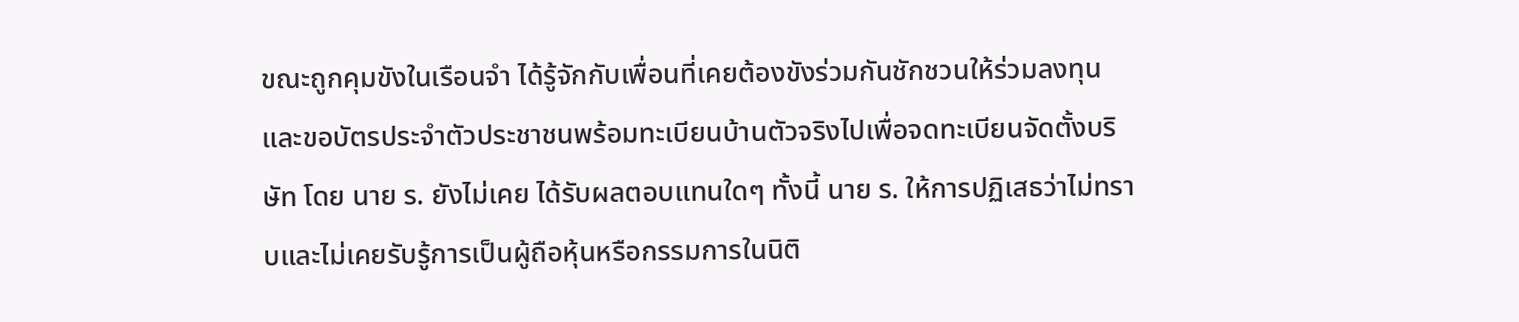ขณะถูกคุมขังในเรือนจำ ได้รู้จักกับเพื่อนที่เคยต้องขังร่วมกันชักชวนให้ร่วมลงทุนและขอบัตรประจำตัวประชาชนพร้อมทะเบียนบ้านตัวจริงไปเพื่อจดทะเบียนจัดตั้งบริษัท โดย นาย ร. ยังไม่เคย ได้รับผลตอบแทนใดๆ ทั้งนี้ นาย ร. ให้การปฏิเสธว่าไม่ทราบและไม่เคยรับรู้การเป็นผู้ถือหุ้นหรือกรรมการในนิติ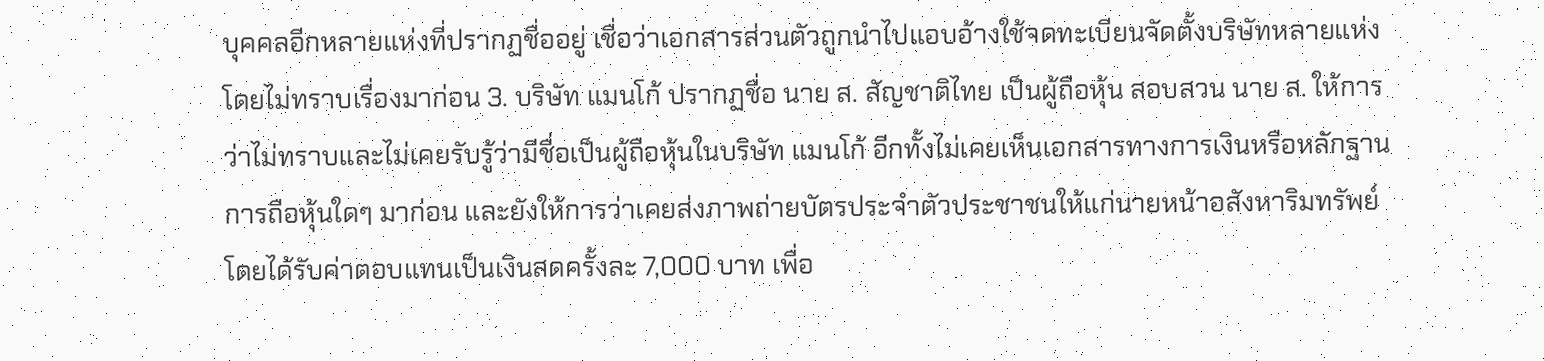บุคคลอีกหลายแห่งที่ปรากฏชื่ออยู่ เชื่อว่าเอกสารส่วนตัวถูกนำไปแอบอ้างใช้จดทะเบียนจัดตั้งบริษัทหลายแห่งโดยไม่ทราบเรื่องมาก่อน 3. บริษัท แมนโก้ ปรากฏชื่อ นาย ส. สัญชาติไทย เป็นผู้ถือหุ้น สอบสวน นาย ส. ให้การว่าไม่ทราบและไม่เคยรับรู้ว่ามีชื่อเป็นผู้ถือหุ้นในบริษัท แมนโก้ อีกทั้งไม่เคยเห็นเอกสารทางการเงินหรือหลักฐานการถือหุ้นใดๆ มาก่อน และยังให้การว่าเคยส่งภาพถ่ายบัตรประจำตัวประชาชนให้แก่นายหน้าอสังหาริมทรัพย์ โดยได้รับค่าตอบแทนเป็นเงินสดครั้งละ 7,000 บาท เพื่อ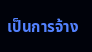เป็นการจ้าง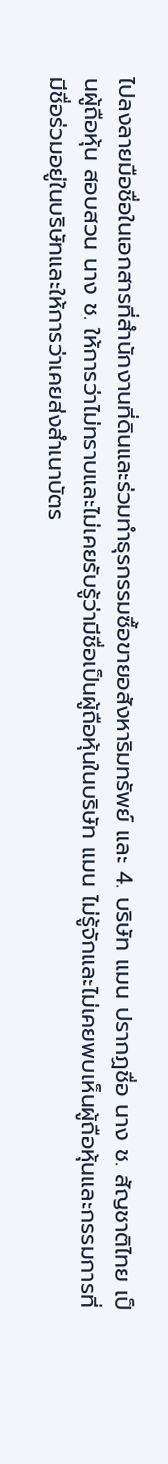ไปลงลายมือชื่อในเอกสารที่สำนักงานที่ดินและร่วมทำธุรกรรมซื้อขายอสังหาริมทรัพย์ และ 4. บริษัท แมน ปรากฏชื่อ นาง ช. สัญชาติไทย เป็นผู้ถือหุ้น สอบสวน นาง ช. ให้การว่าไม่ทราบและไม่เคยรับรู้ว่ามีชื่อเป็นผู้ถือหุ้นในบริษัท แมน ไม่รู้จักและไม่เคยพบเห็นผู้ถือหุ้นและกรรมการที่มีชื่อร่วมอยู่ในบริษัทและให้การว่าเคยส่งสำเนาบัตร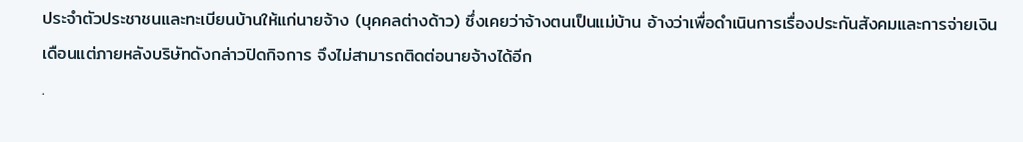ประจำตัวประชาชนและทะเบียนบ้านให้แก่นายจ้าง (บุคคลต่างด้าว) ซึ่งเคยว่าจ้างตนเป็นแม่บ้าน อ้างว่าเพื่อดำเนินการเรื่องประกันสังคมและการจ่ายเงินเดือนแต่ภายหลังบริษัทดังกล่าวปิดกิจการ จึงไม่สามารถติดต่อนายจ้างได้อีก
.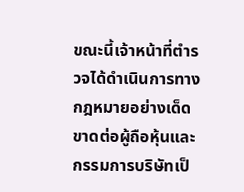ขณะนี้เจ้าหน้าที่ตำรวจได้ดำเนินการทางกฎหมายอย่างเด็ดขาดต่อผู้ถือหุ้นและกรรมการบริษัทเป็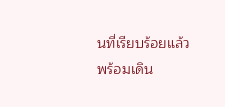นที่เรียบร้อยแล้ว พร้อมเดิน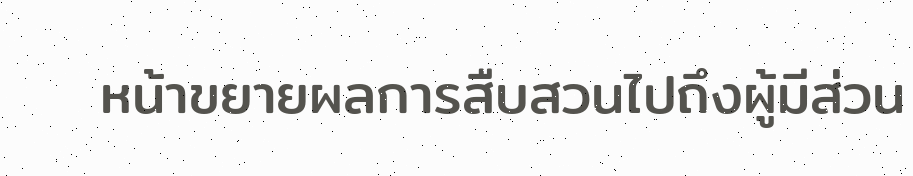หน้าขยายผลการสืบสวนไปถึงผู้มีส่วน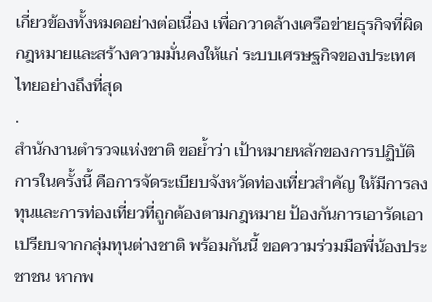เกี่ยวข้องทั้งหมดอย่างต่อเนื่อง เพื่อกวาดล้างเครือข่ายธุรกิจที่ผิดกฎหมายและสร้างความมั่นคงให้แก่ ระบบเศรษฐกิจของประเทศไทยอย่างถึงที่สุด
.
สำนักงานตำรวจแห่งชาติ ขอย้ำว่า เป้าหมายหลักของการปฏิบัติการในครั้งนี้ คือการจัดระเบียบจังหวัดท่องเที่ยวสำคัญ ให้มีการลงทุนและการท่องเที่ยวที่ถูกต้องตามกฎหมาย ป้องกันการเอารัดเอาเปรียบจากกลุ่มทุนต่างชาติ พร้อมกันนี้ ขอความร่วมมือพี่น้องประชาชน หากพ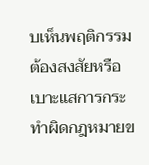บเห็นพฤติกรรมต้องสงสัยหรือเบาะแสการกระทำผิดกฎหมายข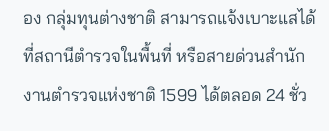อง กลุ่มทุนต่างชาติ สามารถแจ้งเบาะแสได้ที่สถานีตำรวจในพื้นที่ หรือสายด่วนสำนักงานตำรวจแห่งชาติ 1599 ได้ตลอด 24 ชั่ว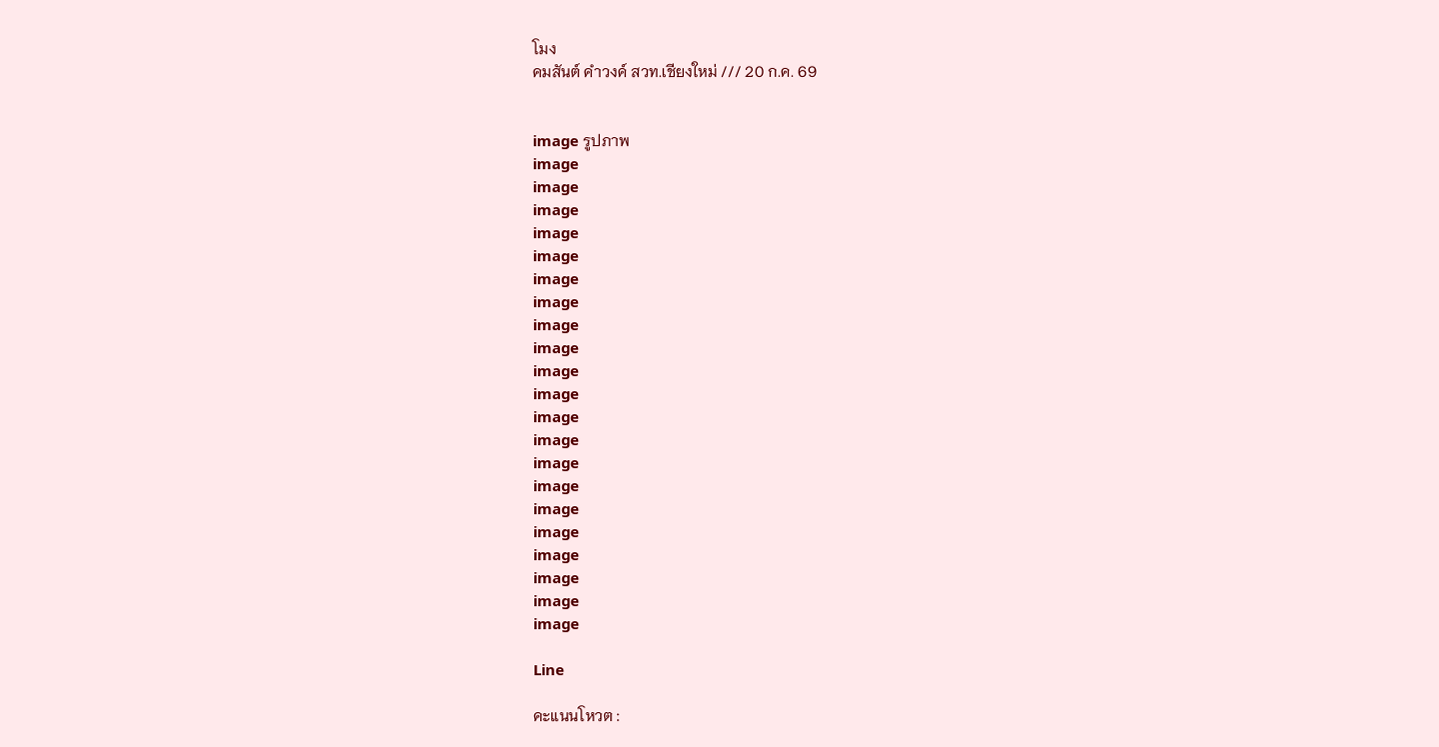โมง
คมสันต์ คำวงค์ สวท.เชียงใหม่ /// 20 ก.ค. 69


image รูปภาพ
image
image
image
image
image
image
image
image
image
image
image
image
image
image
image
image
image
image
image
image
image

Line

คะแนนโหวต :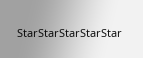StarStarStarStarStar